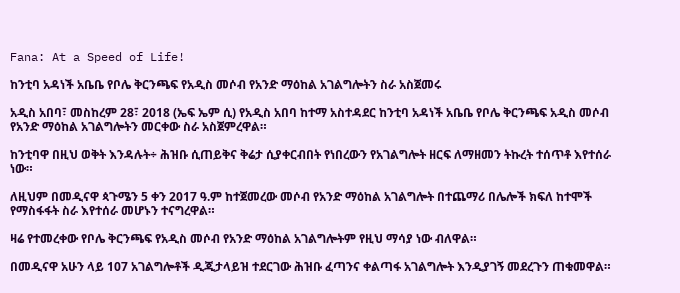Fana: At a Speed of Life!

ከንቲባ አዳነች አቤቤ የቦሌ ቅርንጫፍ የአዲስ መሶብ የአንድ ማዕከል አገልግሎትን ስራ አስጀመሩ

አዲስ አበባ፣ መስከረም 28፣ 2018 (ኤፍ ኤም ሲ) የአዲስ አበባ ከተማ አስተዳደር ከንቲባ አዳነች አቤቤ የቦሌ ቅርንጫፍ አዲስ መሶብ የአንድ ማዕከል አገልግሎትን መርቀው ስራ አስጀምረዋል።

ከንቲባዋ በዚህ ወቅት እንዳሉት÷ ሕዝቡ ሲጠይቅና ቅሬታ ሲያቀርብበት የነበረውን የአገልግሎት ዘርፍ ለማዘመን ትኩረት ተሰጥቶ እየተሰራ ነው።

ለዚህም በመዲናዋ ጳጉሜን 5 ቀን 2017 ዓ.ም ከተጀመረው መሶብ የአንድ ማዕከል አገልግሎት በተጨማሪ በሌሎች ክፍለ ከተሞች የማስፋፋት ስራ እየተሰራ መሆኑን ተናግረዋል።

ዛሬ የተመረቀው የቦሌ ቅርንጫፍ የአዲስ መሶብ የአንድ ማዕከል አገልግሎትም የዚህ ማሳያ ነው ብለዋል።

በመዲናዋ አሁን ላይ 107 አገልግሎቶች ዲጂታላይዝ ተደርገው ሕዝቡ ፈጣንና ቀልጣፋ አገልግሎት እንዲያገኝ መደረጉን ጠቁመዋል።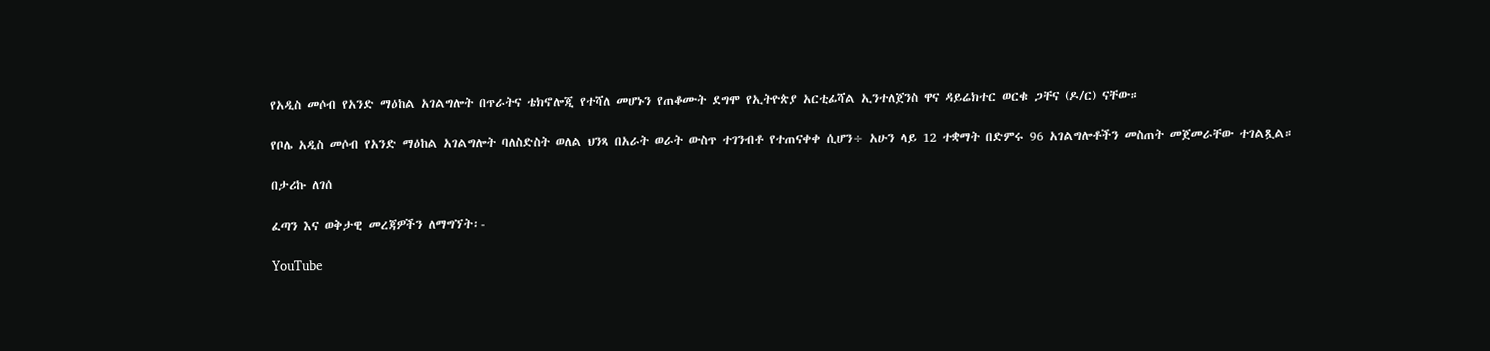የአዲስ መሶብ የአንድ ማዕከል አገልግሎት በጥራትና ቴክኖሎጂ የተሻለ መሆኑን የጠቆሙት ደግሞ የኢትዮጵያ አርቲፊሻል ኢንተለጀንስ ዋና ዳይሬክተር ወርቁ ጋቸና (ዶ/ር) ናቸው።

የቦሌ አዲስ መሶብ የአንድ ማዕከል አገልግሎት ባለስድስት ወለል ህንጻ በአራት ወራት ውስጥ ተገንብቶ የተጠናቀቀ ሲሆን÷ አሁን ላይ 12 ተቋማት በድምሩ 96 አገልግሎቶችን መስጠት መጀመራቸው ተገልጿል።

በታሪኩ ለገሰ

ፈጣን እና ወቅታዊ መረጃዎችን ለማግኘት፡-

YouTube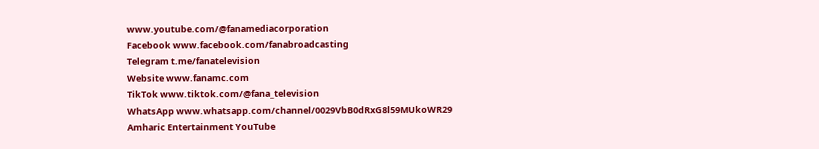www.youtube.com/@fanamediacorporation
Facebook www.facebook.com/fanabroadcasting
Telegram t.me/fanatelevision
Website www.fanamc.com
TikTok www.tiktok.com/@fana_television
WhatsApp www.whatsapp.com/channel/0029VbB0dRxG8l59MUkoWR29
Amharic Entertainment YouTube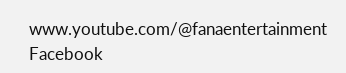www.youtube.com/@fanaentertainment
Facebook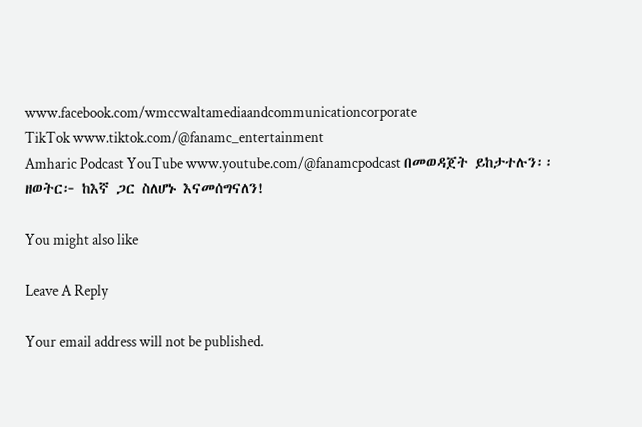www.facebook.com/wmccwaltamediaandcommunicationcorporate
TikTok www.tiktok.com/@fanamc_entertainment
Amharic Podcast YouTube www.youtube.com/@fanamcpodcast በመወዳጀት ይከታተሉን፡፡
ዘወትር፦ ከእኛ ጋር ስለሆኑ እናመሰግናለን!

You might also like

Leave A Reply

Your email address will not be published.